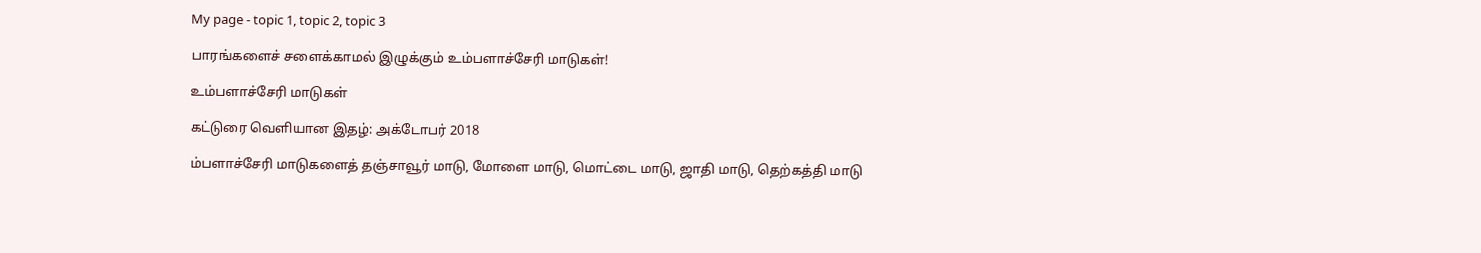My page - topic 1, topic 2, topic 3

பாரங்களைச் சளைக்காமல் இழுக்கும் உம்பளாச்சேரி மாடுகள்!

உம்பளாச்சேரி மாடுகள்

கட்டுரை வெளியான இதழ்: அக்டோபர் 2018

ம்பளாச்சேரி மாடுகளைத் தஞ்சாவூர் மாடு, மோளை மாடு, மொட்டை மாடு, ஜாதி மாடு, தெற்கத்தி மாடு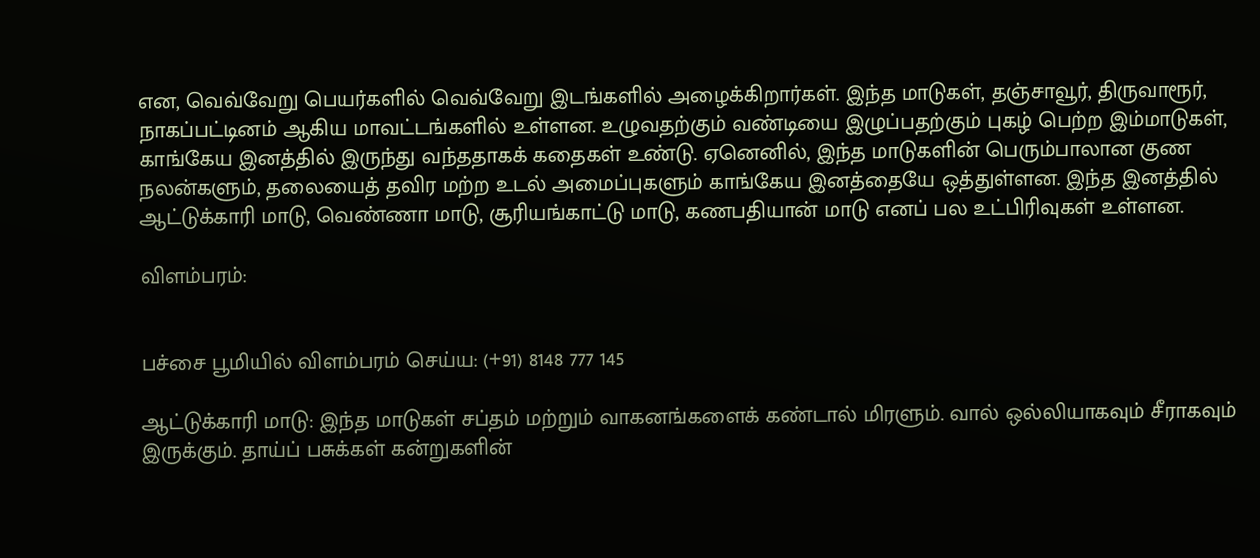என, வெவ்வேறு பெயர்களில் வெவ்வேறு இடங்களில் அழைக்கிறார்கள். இந்த மாடுகள், தஞ்சாவூர், திருவாரூர், நாகப்பட்டினம் ஆகிய மாவட்டங்களில் உள்ளன. உழுவதற்கும் வண்டியை இழுப்பதற்கும் புகழ் பெற்ற இம்மாடுகள், காங்கேய இனத்தில் இருந்து வந்ததாகக் கதைகள் உண்டு. ஏனெனில், இந்த மாடுகளின் பெரும்பாலான குண நலன்களும், தலையைத் தவிர மற்ற உடல் அமைப்புகளும் காங்கேய இனத்தையே ஒத்துள்ளன. இந்த இனத்தில் ஆட்டுக்காரி மாடு, வெண்ணா மாடு, சூரியங்காட்டு மாடு, கணபதியான் மாடு எனப் பல உட்பிரிவுகள் உள்ளன.

விளம்பரம்:


பச்சை பூமியில் விளம்பரம் செய்ய: (+91) 8148 777 145

ஆட்டுக்காரி மாடு: இந்த மாடுகள் சப்தம் மற்றும் வாகனங்களைக் கண்டால் மிரளும். வால் ஒல்லியாகவும் சீராகவும் இருக்கும். தாய்ப் பசுக்கள் கன்றுகளின்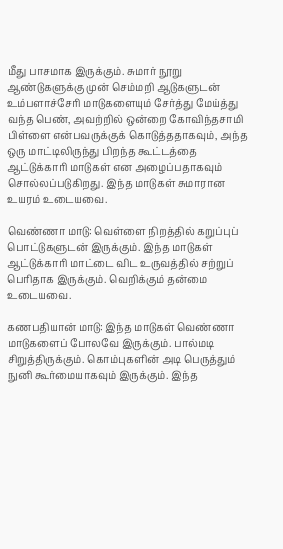மீது பாசமாக இருக்கும். சுமார் நூறு ஆண்டுகளுக்கு முன் செம்மறி ஆடுகளுடன் உம்பளாச்சேரி மாடுகளையும் சேர்த்து மேய்த்து வந்த பெண், அவற்றில் ஒன்றை கோவிந்தசாமி பிள்ளை என்பவருக்குக் கொடுத்ததாகவும், அந்த ஒரு மாட்டிலிருந்து பிறந்த கூட்டத்தை ஆட்டுக்காரி மாடுகள் என அழைப்பதாகவும் சொல்லப்படுகிறது. இந்த மாடுகள் சுமாரான உயரம் உடையவை.

வெண்ணா மாடு: வெள்ளை நிறத்தில் கறுப்புப் பொட்டுகளுடன் இருக்கும். இந்த மாடுகள் ஆட்டுக்காரி மாட்டை விட உருவத்தில் சற்றுப் பெரிதாக இருக்கும். வெறிக்கும் தன்மை உடையவை.

கணபதியான் மாடு: இந்த மாடுகள் வெண்ணா மாடுகளைப் போலவே இருக்கும். பால்மடி சிறுத்திருக்கும். கொம்புகளின் அடி பெருத்தும் நுனி கூர்மையாகவும் இருக்கும். இந்த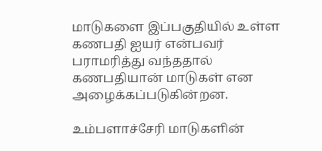மாடுகளை இப்பகுதியில் உள்ள கணபதி ஐயர் என்பவர் பராமரித்து வந்ததால் கணபதியான் மாடுகள் என அழைக்கப்படுகின்றன.

உம்பளாச்சேரி மாடுகளின்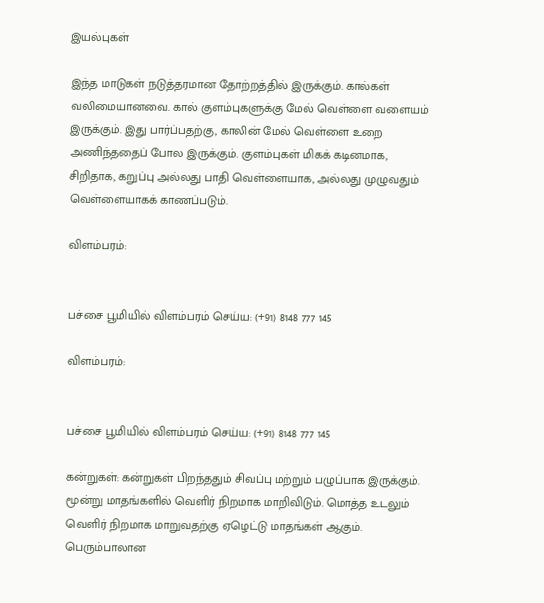இயல்புகள்

இந்த மாடுகள் நடுத்தரமான தோற்றத்தில் இருக்கும். கால்கள் வலிமையானவை. கால் குளம்புகளுக்கு மேல் வெள்ளை வளையம் இருக்கும். இது பார்ப்பதற்கு, காலின் மேல் வெள்ளை உறை அணிந்ததைப் போல இருக்கும். குளம்புகள் மிகக் கடினமாக, சிறிதாக, கறுப்பு அல்லது பாதி வெள்ளையாக, அல்லது முழுவதும் வெள்ளையாகக் காணப்படும்.

விளம்பரம்:


பச்சை பூமியில் விளம்பரம் செய்ய: (+91) 8148 777 145

விளம்பரம்:


பச்சை பூமியில் விளம்பரம் செய்ய: (+91) 8148 777 145

கன்றுகள்: கன்றுகள் பிறந்ததும் சிவப்பு மற்றும் பழுப்பாக இருக்கும். மூன்று மாதங்களில் வெளிர் நிறமாக மாறிவிடும். மொத்த உடலும் வெளிர் நிறமாக மாறுவதற்கு ஏழெட்டு மாதங்கள் ஆகும். பெரும்பாலான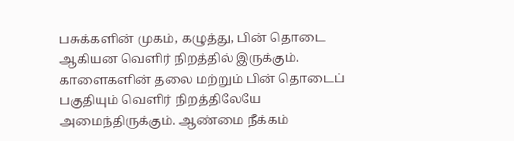பசுக்களின் முகம், கழுத்து, பின் தொடை ஆகியன வெளிர் நிறத்தில் இருக்கும். காளைகளின் தலை மற்றும் பின் தொடைப் பகுதியும் வெளிர் நிறத்திலேயே அமைந்திருக்கும். ஆண்மை நீக்கம்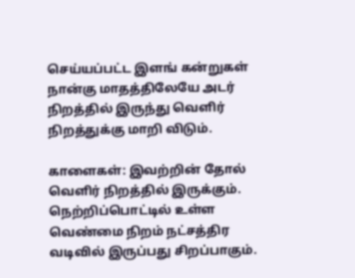செய்யப்பட்ட இளங் கன்றுகள் நான்கு மாதத்திலேயே அடர் நிறத்தில் இருந்து வெளிர் நிறத்துக்கு மாறி விடும்.

காளைகள்: இவற்றின் தோல் வெளிர் நிறத்தில் இருக்கும். நெற்றிப்பொட்டில் உள்ள வெண்மை நிறம் நட்சத்திர வடிவில் இருப்பது சிறப்பாகும்.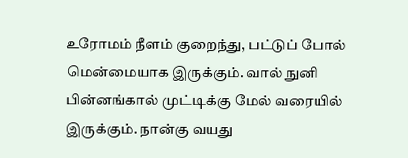உரோமம் நீளம் குறைந்து, பட்டுப் போல் மென்மையாக இருக்கும். வால் நுனி பின்னங்கால் முட்டிக்கு மேல் வரையில் இருக்கும். நான்கு வயது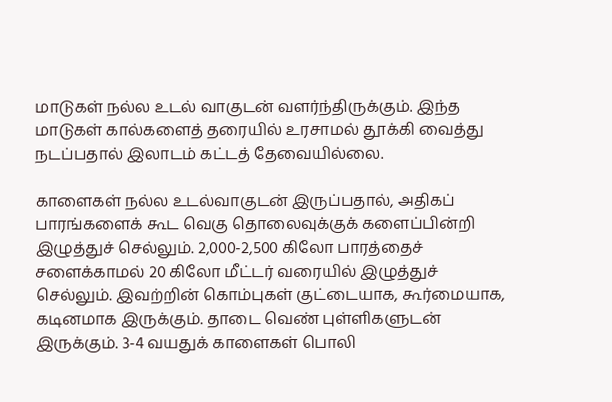மாடுகள் நல்ல உடல் வாகுடன் வளர்ந்திருக்கும். இந்த மாடுகள் கால்களைத் தரையில் உரசாமல் தூக்கி வைத்து நடப்பதால் இலாடம் கட்டத் தேவையில்லை.

காளைகள் நல்ல உடல்வாகுடன் இருப்பதால், அதிகப் பாரங்களைக் கூட வெகு தொலைவுக்குக் களைப்பின்றி இழுத்துச் செல்லும். 2,000-2,500 கிலோ பாரத்தைச் சளைக்காமல் 20 கிலோ மீட்டர் வரையில் இழுத்துச் செல்லும். இவற்றின் கொம்புகள் குட்டையாக, கூர்மையாக, கடினமாக இருக்கும். தாடை வெண் புள்ளிகளுடன் இருக்கும். 3-4 வயதுக் காளைகள் பொலி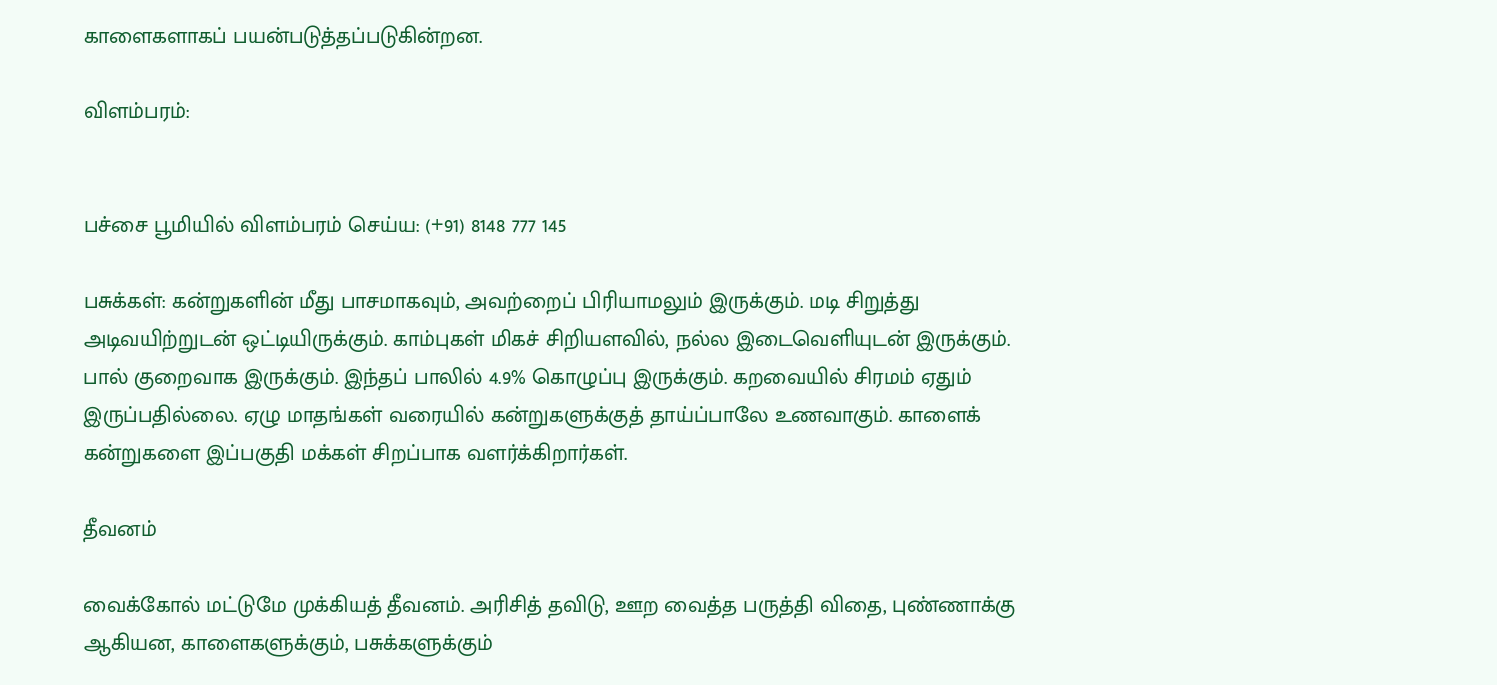காளைகளாகப் பயன்படுத்தப்படுகின்றன.

விளம்பரம்:


பச்சை பூமியில் விளம்பரம் செய்ய: (+91) 8148 777 145

பசுக்கள்: கன்றுகளின் மீது பாசமாகவும், அவற்றைப் பிரியாமலும் இருக்கும். மடி சிறுத்து அடிவயிற்றுடன் ஒட்டியிருக்கும். காம்புகள் மிகச் சிறியளவில், நல்ல இடைவெளியுடன் இருக்கும். பால் குறைவாக இருக்கும். இந்தப் பாலில் 4.9% கொழுப்பு இருக்கும். கறவையில் சிரமம் ஏதும் இருப்பதில்லை. ஏழு மாதங்கள் வரையில் கன்றுகளுக்குத் தாய்ப்பாலே உணவாகும். காளைக் கன்றுகளை இப்பகுதி மக்கள் சிறப்பாக வளர்க்கிறார்கள்.

தீவனம்

வைக்கோல் மட்டுமே முக்கியத் தீவனம். அரிசித் தவிடு, ஊற வைத்த பருத்தி விதை, புண்ணாக்கு ஆகியன, காளைகளுக்கும், பசுக்களுக்கும்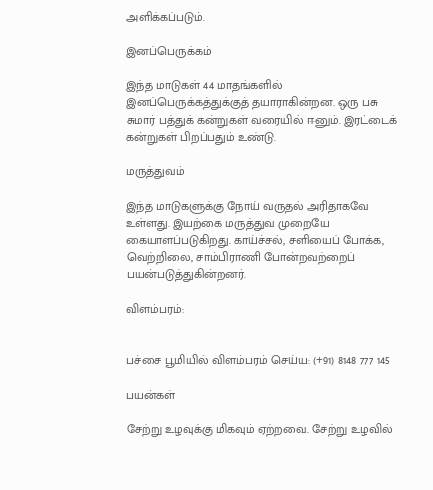அளிக்கப்படும்.

இனப்பெருக்கம்

இந்த மாடுகள் 44 மாதங்களில் இனப்பெருக்கத்துக்குத் தயாராகின்றன. ஒரு பசு சுமார் பத்துக் கன்றுகள் வரையில் ஈனும். இரட்டைக் கன்றுகள் பிறப்பதும் உண்டு.

மருத்துவம்

இந்த மாடுகளுக்கு நோய் வருதல் அரிதாகவே உள்ளது. இயற்கை மருத்துவ முறையே கையாளப்படுகிறது. காய்ச்சல், சளியைப் போக்க, வெற்றிலை, சாம்பிராணி போன்றவற்றைப் பயன்படுத்துகின்றனர்.

விளம்பரம்:


பச்சை பூமியில் விளம்பரம் செய்ய: (+91) 8148 777 145

பயன்கள்

சேற்று உழவுக்கு மிகவும் ஏற்றவை. சேற்று உழவில்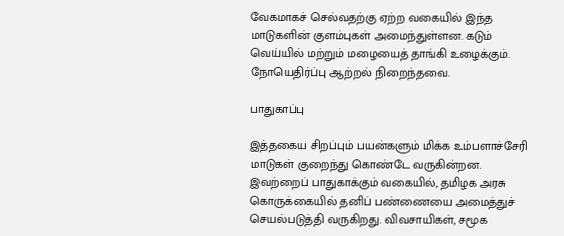வேகமாகச் செல்வதற்கு ஏற்ற வகையில் இந்த மாடுகளின் குளம்புகள் அமைந்துள்ளன. கடும் வெய்யில் மற்றும் மழையைத் தாங்கி உழைக்கும். நோயெதிர்ப்பு ஆற்றல் நிறைந்தவை.

பாதுகாப்பு

இத்தகைய சிறப்பும் பயன்களும் மிக்க உம்பளாச்சேரி மாடுகள் குறைந்து கொண்டே வருகின்றன. இவற்றைப் பாதுகாக்கும் வகையில், தமிழக அரசு கொருக்கையில் தனிப் பண்ணையை அமைத்துச் செயல்படுத்தி வருகிறது. விவசாயிகள், சமூக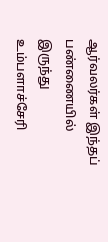ஆர்வலர்கள் இந்தப் பண்ணையில் இருந்து உம்பளாச்சேரி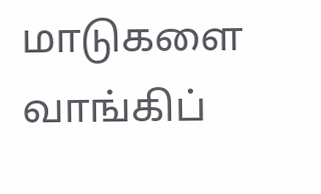மாடுகளை வாங்கிப்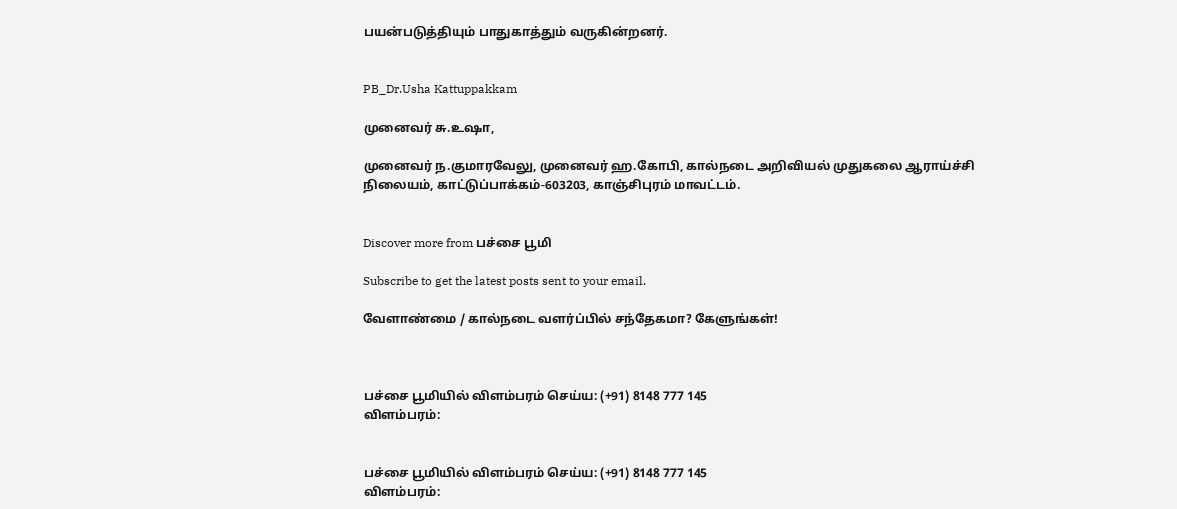பயன்படுத்தியும் பாதுகாத்தும் வருகின்றனர்.


PB_Dr.Usha Kattuppakkam

முனைவர் சு.உஷா,

முனைவர் ந.குமாரவேலு, முனைவர் ஹ.கோபி, கால்நடை அறிவியல் முதுகலை ஆராய்ச்சி நிலையம், காட்டுப்பாக்கம்-603203, காஞ்சிபுரம் மாவட்டம்.


Discover more from பச்சை பூமி

Subscribe to get the latest posts sent to your email.

வேளாண்மை / கால்நடை வளர்ப்பில் சந்தேகமா? கேளுங்கள்!



பச்சை பூமியில் விளம்பரம் செய்ய: (+91) 8148 777 145
விளம்பரம்:


பச்சை பூமியில் விளம்பரம் செய்ய: (+91) 8148 777 145
விளம்பரம்: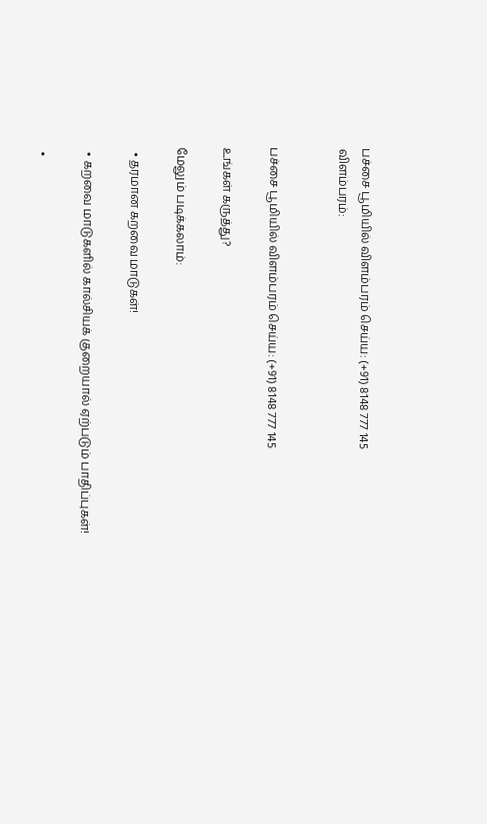பச்சை பூமியில் விளம்பரம் செய்ய: (+91) 8148 777 145
விளம்பரம்:


பச்சை பூமியில் விளம்பரம் செய்ய: (+91) 8148 777 145

உங்கள் கருத்து?

மேலும் படிக்கலாம்:

  • தரமான கறவை மாடுகள்!

  • கறவை மாடுகளில் கால்சியக் குறையால் ஏற்படும் பாதிப்புகள்!

  •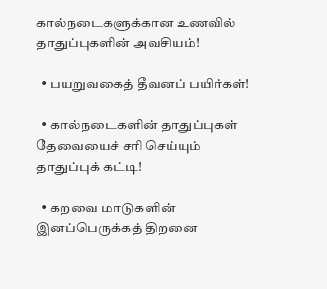கால்நடைகளுக்கான உணவில் தாதுப்புகளின் அவசியம்!

  • பயறுவகைத் தீவனப் பயிர்கள்!

  • கால்நடைகளின் தாதுப்புகள் தேவையைச் சரி செய்யும் தாதுப்புக் கட்டி!

  • கறவை மாடுகளின் இனப்பெருக்கத் திறனை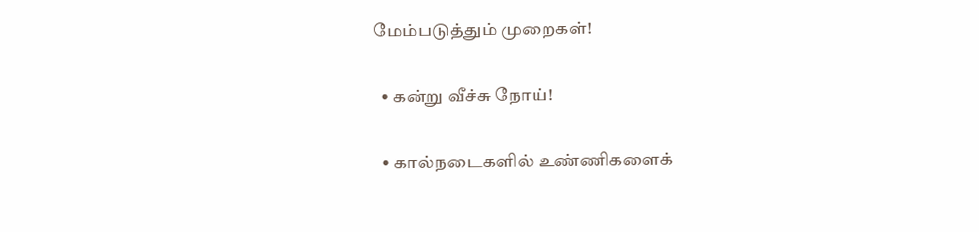மேம்படுத்தும் முறைகள்!

  • கன்று வீச்சு நோய்!

  • கால்நடைகளில் உண்ணிகளைக்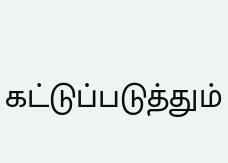கட்டுப்படுத்தும்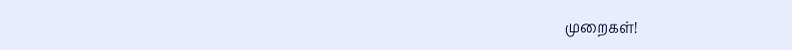முறைகள்!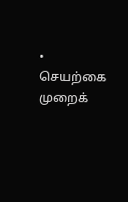• செயற்கை முறைக்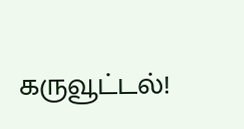கருவூட்டல்!